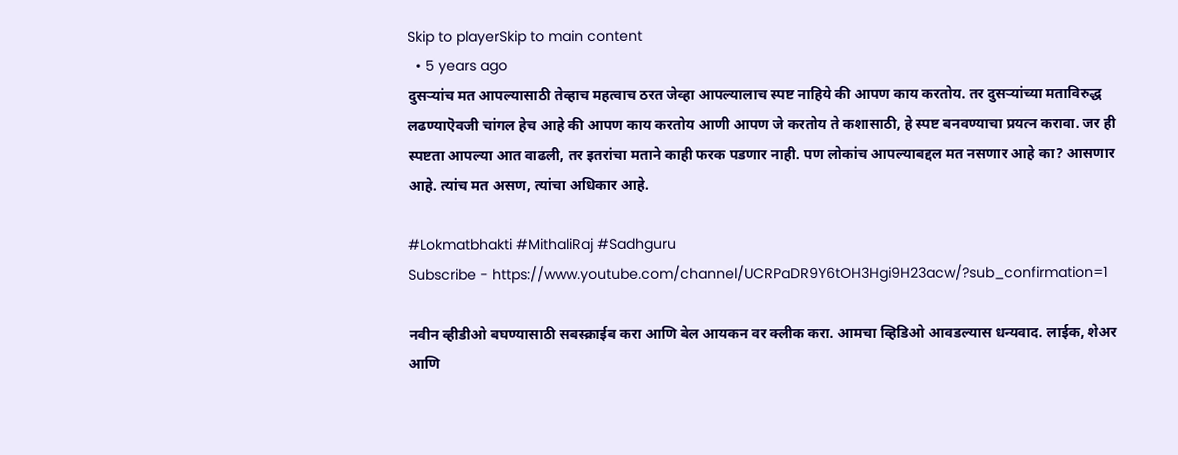Skip to playerSkip to main content
  • 5 years ago
दुसऱ्यांच मत आपल्यासाठी तेव्हाच महत्वाच ठरत जेव्हा आपल्यालाच स्पष्ट नाहिये की आपण काय करतोय. तर दुसऱ्यांच्या मताविरुद्ध लढण्याऎवजी चांगल हेच आहे की आपण काय करतोय आणी आपण जे करतोय ते कशासाठी, हे स्पष्ट बनवण्याचा प्रयत्न करावा. जर ही स्पष्टता आपल्या आत वाढली, तर इतरांचा मताने काही फरक पडणार नाही. पण लोकांच आपल्याबद्दल मत नसणार आहे का? आसणार आहे. त्यांच मत असण, त्यांचा अधिकार आहे.

#Lokmatbhakti #MithaliRaj #Sadhguru
Subscribe - https://www.youtube.com/channel/UCRPaDR9Y6tOH3Hgi9H23acw/?sub_confirmation=1

नवीन व्हीडीओ बघण्यासाठी सबस्क्राईब करा आणि बेल आयकन वर क्लीक करा. आमचा व्हिडिओ आवडल्यास धन्यवाद. लाईक, शेअर आणि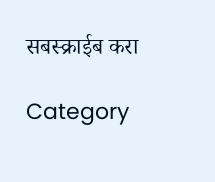सबस्क्राईब करा

Category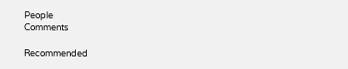People
Comments

Recommended